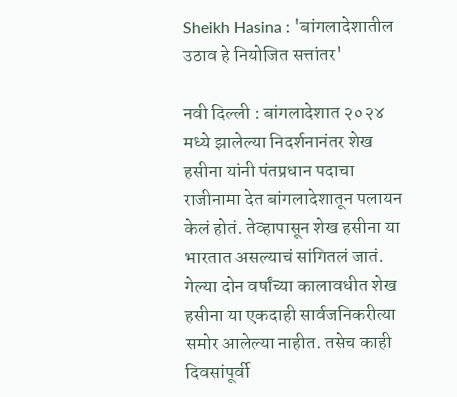Sheikh Hasina : 'बांगलादेशातील उठाव हे नियोजित सत्तांतर'

नवी दिल्ली : बांगलादेशात २०२४ मध्ये झालेल्या निदर्शनानंतर शेख हसीना यांनी पंतप्रधान पदाचा राजीनामा देत बांगलादेशातून पलायन केलं होतं. तेव्हापासून शेख हसीना या भारतात असल्याचं सांगितलं जातं. गेल्या दोन वर्षांच्या कालावधीत शेख हसीना या एकदाही सार्वजनिकरीत्या समोर आलेल्या नाहीत. तसेच काही दिवसांपूर्वी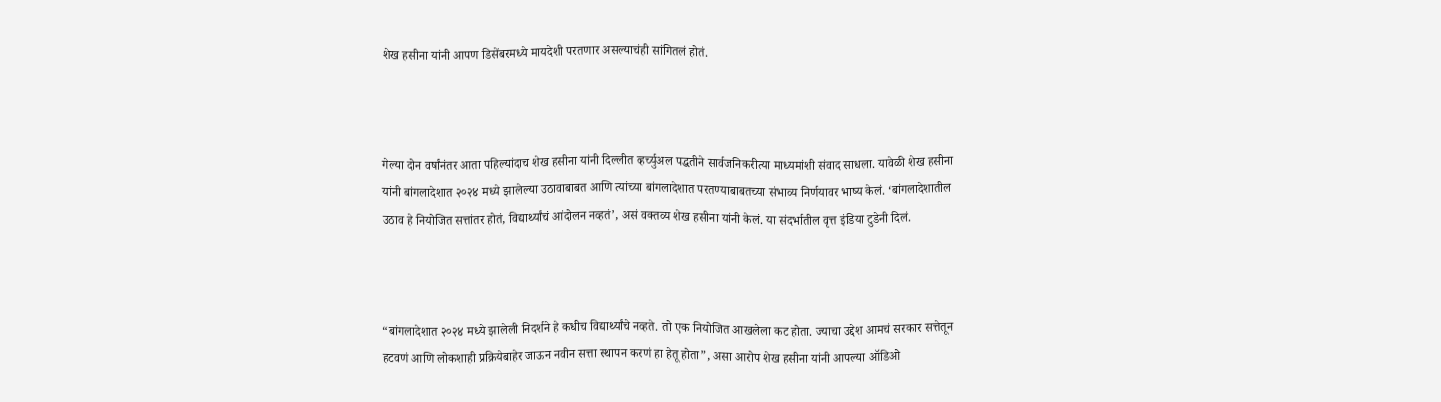शेख हसीना यांनी आपण डिसेंबरमध्ये मायदेशी परतणार असल्याचंही सांगितलं होतं.



गेल्या दोन वर्षांनंतर आता पहिल्यांदाच शेख हसीना यांनी दिल्लीत व्हर्च्युअल पद्धतीने सार्वजनिकरीत्या माध्यमांशी संवाद साधला. यावेळी शेख हसीना यांनी बांगलादेशात २०२४ मध्ये झालेल्या उठावाबाबत आणि त्यांच्या बांगलादेशात परतण्याबाबतच्या संभाव्य निर्णयावर भाष्य केलं. ‘बांगलादेशातील उठाव हे नियोजित सत्तांतर होतं, विद्यार्थ्यांचं आंदोलन नव्हतं’, असं वक्तव्य शेख हसीना यांनी केलं. या संदर्भातील वृत्त इंडिया टुडेनी दिलं.



“बांगलादेशात २०२४ मध्ये झालेली निदर्शने हे कधीच विद्यार्थ्यांचे नव्हते. तो एक नियोजित आखलेला कट होता. ज्याचा उद्देश आमचं सरकार सत्तेतून हटवणं आणि लोकशाही प्रक्रियेबाहेर जाऊन नवीन सत्ता स्थापन करणं हा हेतू होता”, असा आरोप शेख हसीना यांनी आपल्या ऑडिओ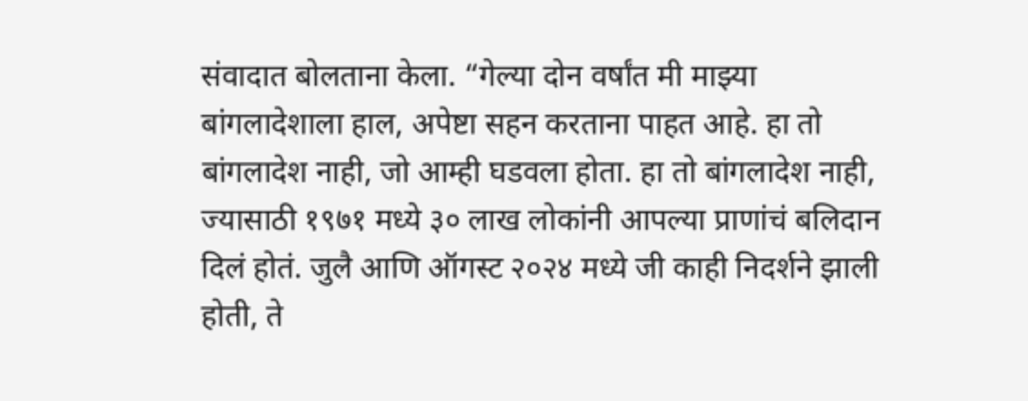संवादात बोलताना केला. “गेल्या दोन वर्षांत मी माझ्या बांगलादेशाला हाल, अपेष्टा सहन करताना पाहत आहे. हा तो बांगलादेश नाही, जो आम्ही घडवला होता. हा तो बांगलादेश नाही, ज्यासाठी १९७१ मध्ये ३० लाख लोकांनी आपल्या प्राणांचं बलिदान दिलं होतं. जुलै आणि ऑगस्ट २०२४ मध्ये जी काही निदर्शने झाली होती, ते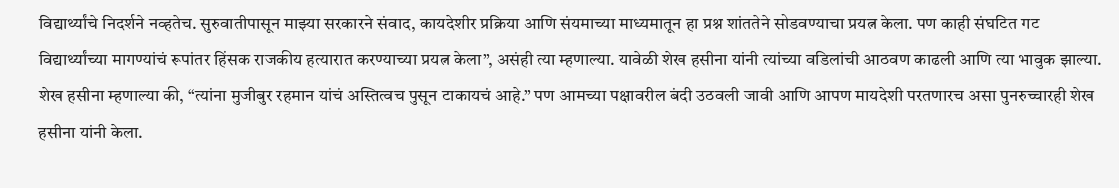विद्यार्थ्यांचे निदर्शने नव्हतेच. सुरुवातीपासून माझ्या सरकारने संवाद, कायदेशीर प्रक्रिया आणि संयमाच्या माध्यमातून हा प्रश्न शांततेने सोडवण्याचा प्रयत्न केला. पण काही संघटित गट विद्यार्थ्यांच्या मागण्यांचं रूपांतर हिंसक राजकीय हत्यारात करण्याच्या प्रयत्न केला”, असंही त्या म्हणाल्या. यावेळी शेख हसीना यांनी त्यांच्या वडिलांची आठवण काढली आणि त्या भावुक झाल्या. शेख हसीना म्हणाल्या की, “त्यांना मुजीबुर रहमान यांचं अस्तित्वच पुसून टाकायचं आहे.” पण आमच्या पक्षावरील बंदी उठवली जावी आणि आपण मायदेशी परतणारच असा पुनरुच्चारही शेख हसीना यांनी केला.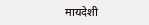मायदेशी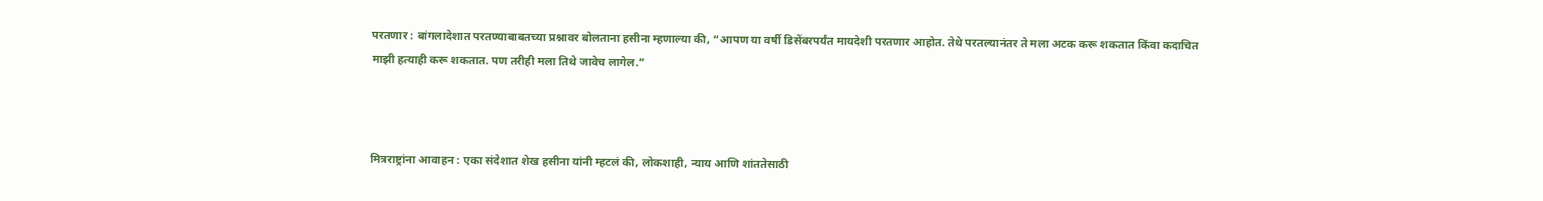परतणार : बांगलादेशात परतण्याबाबतच्या प्रश्नावर बोलताना हसीना म्हणाल्या की, “आपण या वर्षी डिसेंबरपर्यंत मायदेशी परतणार आहोत. तेथे परतल्यानंतर ते मला अटक करू शकतात किंवा कदाचित माझी हत्याही करू शकतात. पण तरीही मला तिथे जावेच लागेल.”



मित्रराष्ट्रांना आवाहन : एका संदेशात शेख हसीना यांनी म्हटलं की, लोकशाही, न्याय आणि शांततेसाठी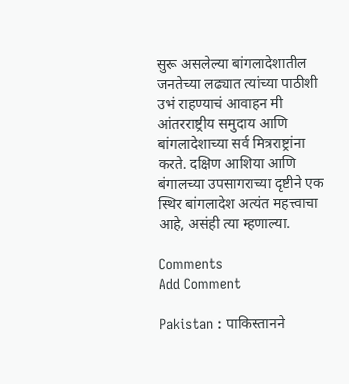सुरू असलेल्या बांगलादेशातील जनतेच्या लढ्यात त्यांच्या पाठीशी उभं राहण्याचं आवाहन मी आंतरराष्ट्रीय समुदाय आणि बांगलादेशाच्या सर्व मित्रराष्ट्रांना करते. दक्षिण आशिया आणि बंगालच्या उपसागराच्या दृष्टीने एक स्थिर बांगलादेश अत्यंत महत्त्वाचा आहे, असंही त्या म्हणाल्या.

Comments
Add Comment

Pakistan : पाकिस्तानने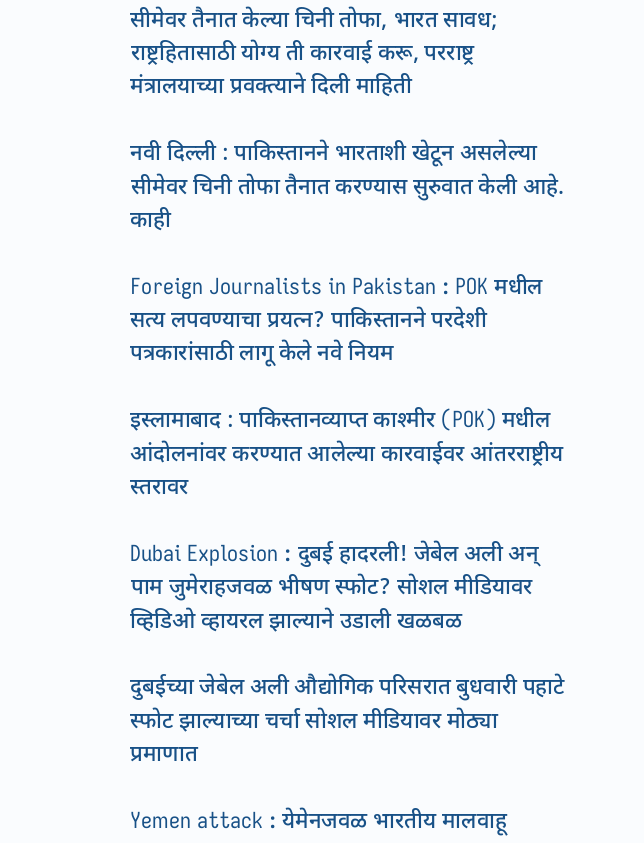सीमेवर तैनात केल्या चिनी तोफा, भारत सावध; राष्ट्रहितासाठी योग्य ती कारवाई करू, परराष्ट्र मंत्रालयाच्या प्रवक्त्याने दिली माहिती

नवी दिल्ली : पाकिस्तानने भारताशी खेटून असलेल्या सीमेवर चिनी तोफा तैनात करण्यास सुरुवात केली आहे. काही

Foreign Journalists in Pakistan : POK मधील सत्य लपवण्याचा प्रयत्न? पाकिस्तानने परदेशी पत्रकारांसाठी लागू केले नवे नियम

इस्लामाबाद : पाकिस्तानव्याप्त काश्मीर (POK) मधील आंदोलनांवर करण्यात आलेल्या कारवाईवर आंतरराष्ट्रीय स्तरावर

Dubai Explosion : दुबई हादरली! जेबेल अली अन् पाम जुमेराहजवळ भीषण स्फोट? सोशल मीडियावर व्हिडिओ व्हायरल झाल्याने उडाली खळबळ

दुबईच्या जेबेल अली औद्योगिक परिसरात बुधवारी पहाटे स्फोट झाल्याच्या चर्चा सोशल मीडियावर मोठ्या प्रमाणात

Yemen attack : येमेनजवळ भारतीय मालवाहू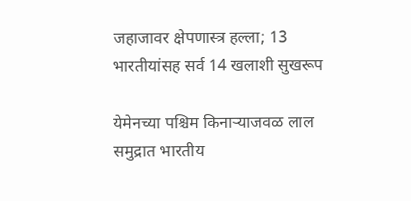जहाजावर क्षेपणास्त्र हल्ला; 13 भारतीयांसह सर्व 14 खलाशी सुखरूप

येमेनच्या पश्चिम किनाऱ्याजवळ लाल समुद्रात भारतीय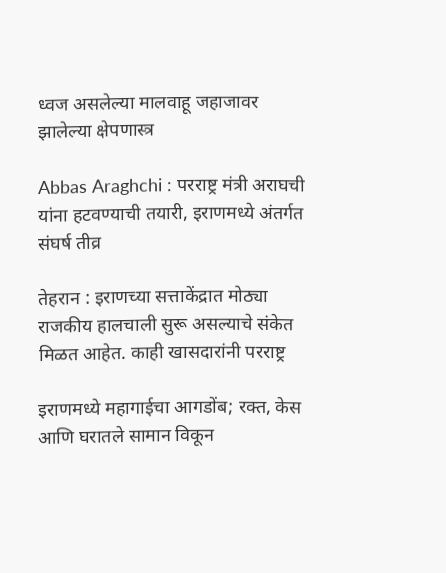ध्वज असलेल्या मालवाहू जहाजावर झालेल्या क्षेपणास्त्र

Abbas Araghchi : परराष्ट्र मंत्री अराघची यांना हटवण्याची तयारी, इराणमध्ये अंतर्गत संघर्ष तीव्र

तेहरान : इराणच्या सत्ताकेंद्रात मोठ्या राजकीय हालचाली सुरू असल्याचे संकेत मिळत आहेत. काही खासदारांनी परराष्ट्र

इराणमध्ये महागाईचा आगडोंब; रक्त, केस आणि घरातले सामान विकून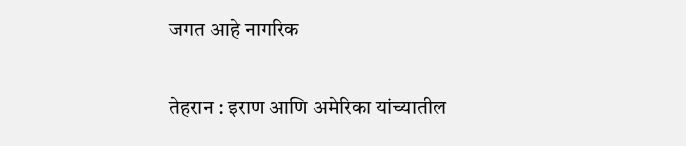जगत आहे नागरिक

तेहरान : इराण आणि अमेरिका यांच्यातील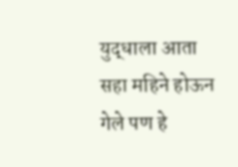युद्धाला आता सहा महिने होऊन गेले पण हे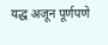यद्ध अजून पूर्णपणे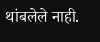थांबलेले नाही.